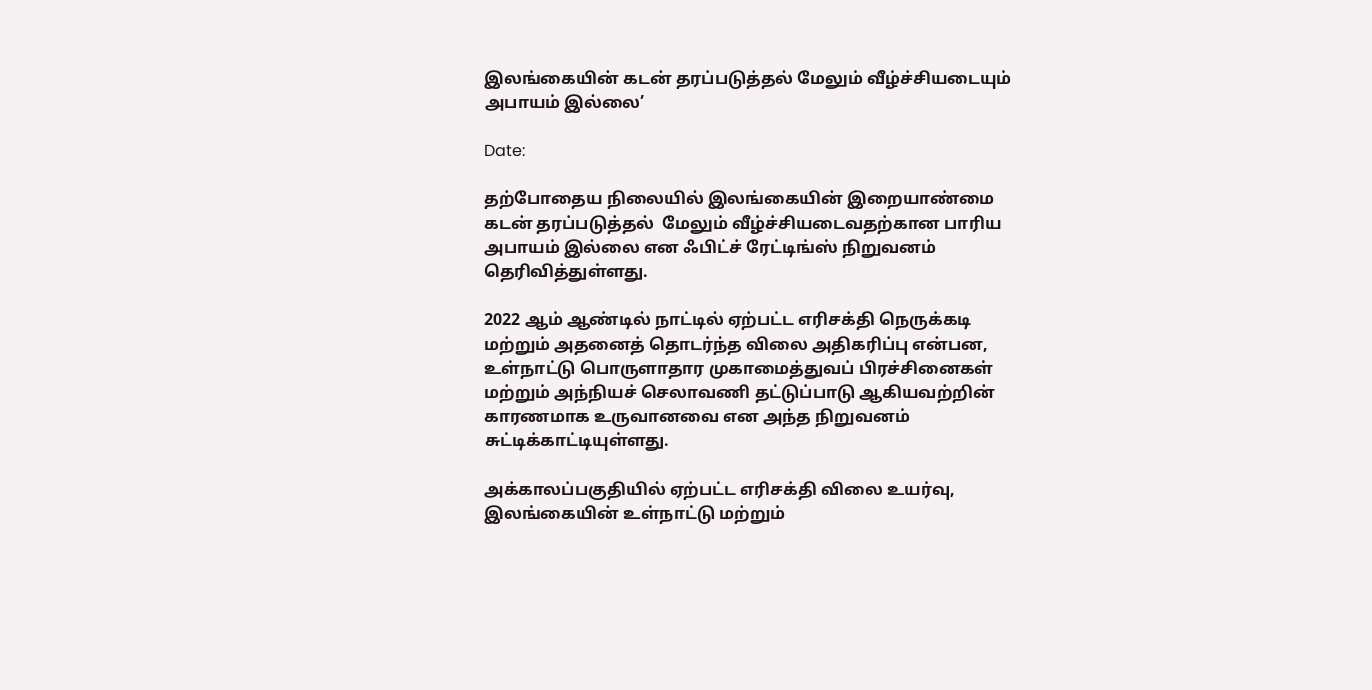இலங்கையின் கடன் தரப்படுத்தல் மேலும் வீழ்ச்சியடையும் அபாயம் இல்லை’

Date:

தற்போதைய நிலையில் இலங்கையின் இறையாண்மை கடன் தரப்படுத்தல்  மேலும் வீழ்ச்சியடைவதற்கான பாரிய அபாயம் இல்லை என ஃபிட்ச் ரேட்டிங்ஸ் நிறுவனம் தெரிவித்துள்ளது.

2022 ஆம் ஆண்டில் நாட்டில் ஏற்பட்ட எரிசக்தி நெருக்கடி மற்றும் அதனைத் தொடர்ந்த விலை அதிகரிப்பு என்பன, உள்நாட்டு பொருளாதார முகாமைத்துவப் பிரச்சினைகள் மற்றும் அந்நியச் செலாவணி தட்டுப்பாடு ஆகியவற்றின் காரணமாக உருவானவை என அந்த நிறுவனம் சுட்டிக்காட்டியுள்ளது.

அக்காலப்பகுதியில் ஏற்பட்ட எரிசக்தி விலை உயர்வு, இலங்கையின் உள்நாட்டு மற்றும்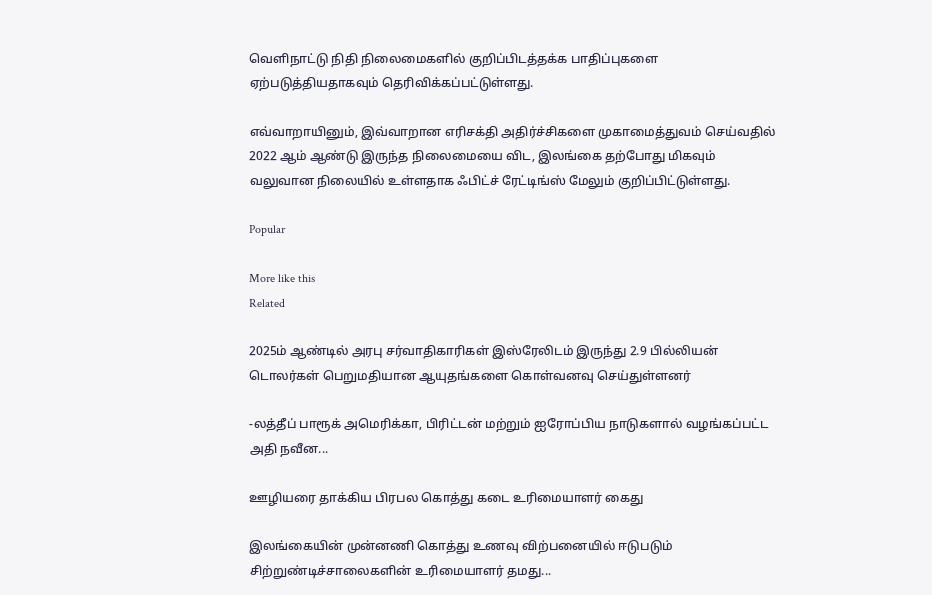வெளிநாட்டு நிதி நிலைமைகளில் குறிப்பிடத்தக்க பாதிப்புகளை ஏற்படுத்தியதாகவும் தெரிவிக்கப்பட்டுள்ளது.

எவ்வாறாயினும், இவ்வாறான எரிசக்தி அதிர்ச்சிகளை முகாமைத்துவம் செய்வதில் 2022 ஆம் ஆண்டு இருந்த நிலைமையை விட, இலங்கை தற்போது மிகவும் வலுவான நிலையில் உள்ளதாக ஃபிட்ச் ரேட்டிங்ஸ் மேலும் குறிப்பிட்டுள்ளது.

Popular

More like this
Related

2025ம் ஆண்டில் அரபு சர்வாதிகாரிகள் இஸ்ரேலிடம் இருந்து 2.9 பில்லியன் டொலர்கள் பெறுமதியான ஆயுதங்களை கொள்வனவு செய்துள்ளனர்

-லத்தீப் பாரூக் அமெரிக்கா, பிரிட்டன் மற்றும் ஐரோப்பிய நாடுகளால் வழங்கப்பட்ட அதி நவீன...

ஊழியரை தாக்கிய பிரபல கொத்து கடை உரிமையாளர் கைது

இலங்கையின் முன்னணி கொத்து உணவு விற்பனையில் ஈடுபடும் சிற்றுண்டிச்சாலைகளின் உரிமையாளர் தமது...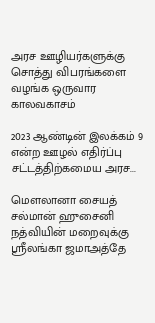அரச ஊழியர்களுக்கு சொத்து விபரங்களை வழங்க ஒருவார காலவகாசம்

2023 ஆண்டின் இலக்கம் 9 என்ற ஊழல் எதிர்ப்பு சட்டத்திற்கமைய அரச...

மௌலானா சையத் சல்மான் ஹுசைனி நத்வியின் மறைவுக்கு ஸ்ரீலங்கா ஜமாஅத்தே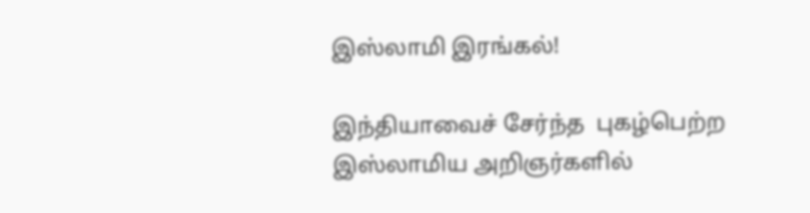இஸ்லாமி இரங்கல்!

இந்தியாவைச் சேர்ந்த  புகழ்பெற்ற இஸ்லாமிய அறிஞர்களில்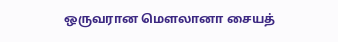ஒருவரான மௌலானா சையத்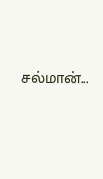சல்மான்...